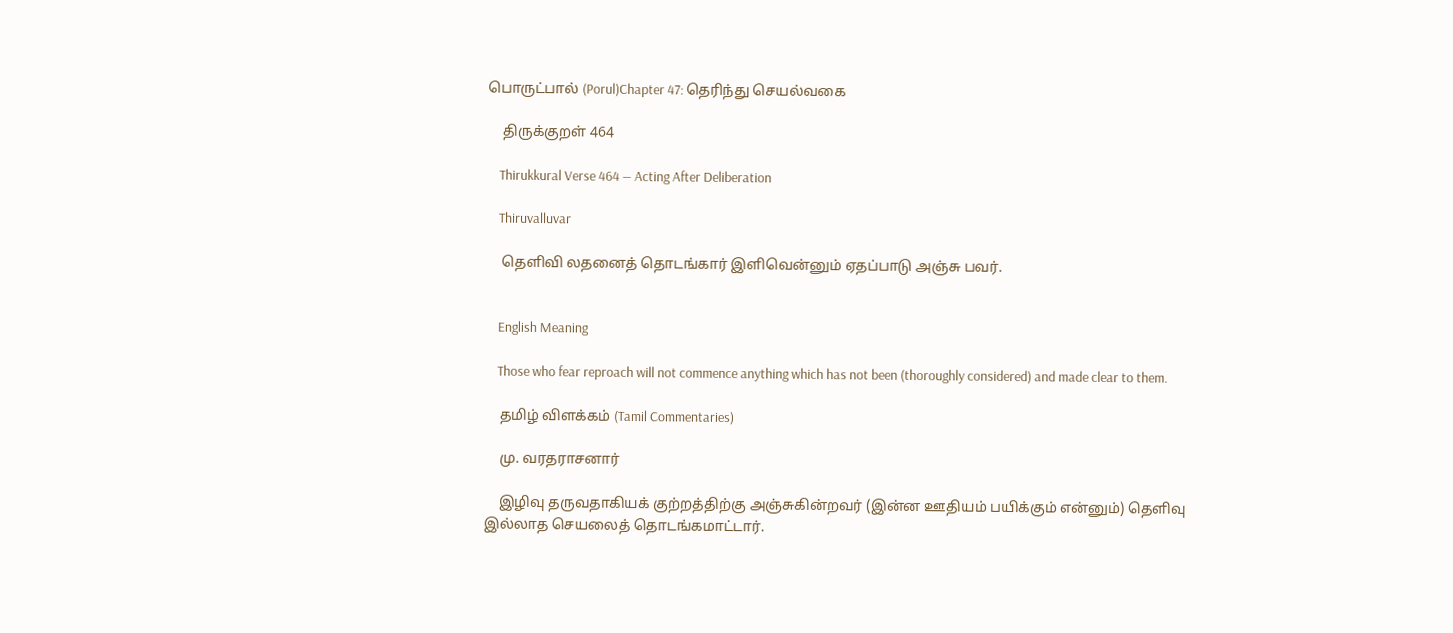பொருட்பால் (Porul)Chapter 47: தெரிந்து செயல்வகை

    திருக்குறள் 464

    Thirukkural Verse 464 — Acting After Deliberation

    Thiruvalluvar

    தெளிவி லதனைத் தொடங்கார் இளிவென்னும் ஏதப்பாடு அஞ்சு பவர்.


    English Meaning

    Those who fear reproach will not commence anything which has not been (thoroughly considered) and made clear to them.

    தமிழ் விளக்கம் (Tamil Commentaries)

    மு. வரதராசனார்

    இழிவு தருவதாகியக் குற்றத்திற்கு அஞ்சுகின்றவர் (இன்ன ஊதியம் பயிக்கும் என்னும்) தெளிவு இல்லாத செயலைத் தொடங்கமாட்டார்.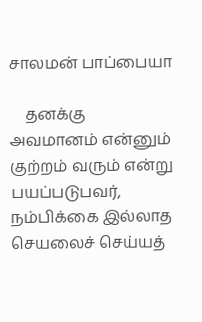சாலமன் பாப்பையா

    தனக்கு அவமானம் என்னும் குற்றம் வரும் என்று பயப்படுபவர், நம்பிக்கை இல்லாத செயலைச் செய்யத்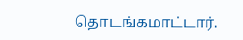தொடங்கமாட்டார்.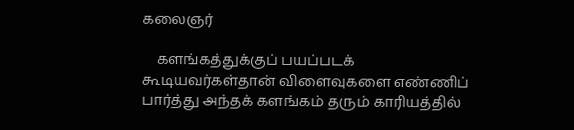கலைஞர்

    களங்கத்துக்குப் பயப்படக் கூடியவர்கள்தான் விளைவுகளை எண்ணிப் பார்த்து அந்தக் களங்கம் தரும் காரியத்தில்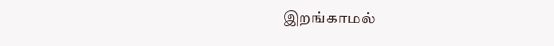இறங்காமல்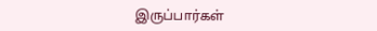இருப்பார்கள்